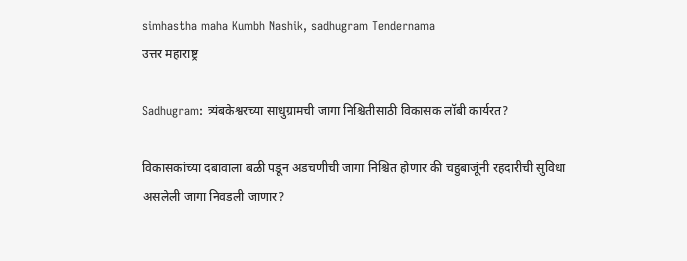simhastha maha Kumbh Nashik, sadhugram Tendernama
उत्तर महाराष्ट्र

Sadhugram: त्र्यंबकेश्वरच्या साधुग्रामची जागा निश्चितीसाठी विकासक लॉबी कार्यरत?

विकासकांच्या दबावाला बळी पडून अडचणीची जागा निश्चित होणार की चहुबाजूंनी रहदारीची सुविधा असलेली जागा निवडली जाणार?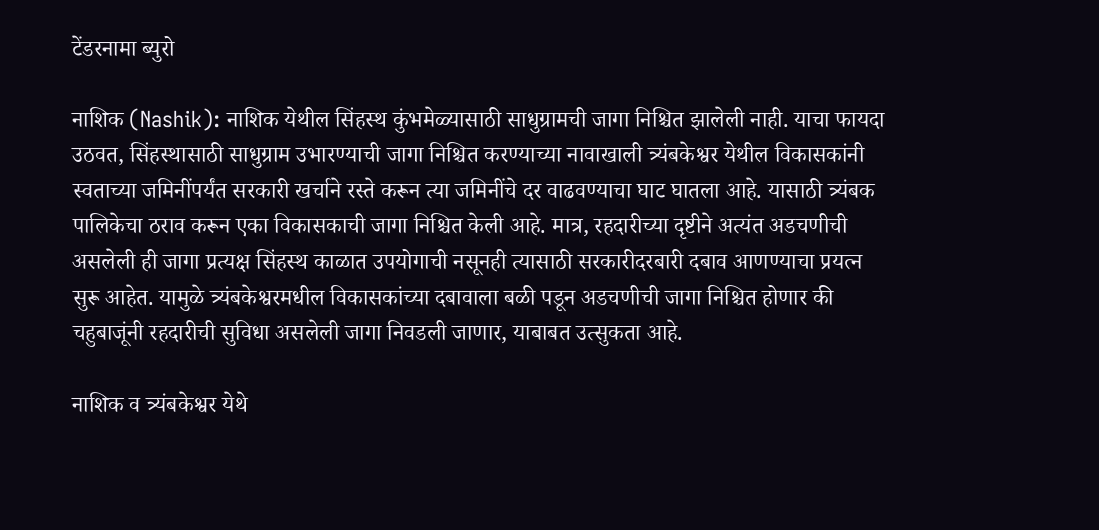टेंडरनामा ब्युरो

नाशिक (Nashik): नाशिक येथील सिंहस्थ कुंभमेळ्यासाठी साधुग्रामची जागा निश्चित झालेली नाही. याचा फायदा उठवत, सिंहस्थासाठी साधुग्राम उभारण्याची जागा निश्चित करण्याच्या नावाखाली त्र्यंबकेश्वर येथील विकासकांनी स्वताच्या जमिनींपर्यंत सरकारी खर्चाने रस्ते करून त्या जमिनींचे दर वाढवण्याचा घाट घातला आहे. यासाठी त्र्यंबक पालिकेचा ठराव करून एका विकासकाची जागा निश्चित केली आहे. मात्र, रहदारीच्या दृष्टीने अत्यंत अडचणीची असलेली ही जागा प्रत्यक्ष सिंहस्थ काळात उपयोगाची नसूनही त्यासाठी सरकारीदरबारी दबाव आणण्याचा प्रयत्न सुरू आहेत. यामुळे त्र्यंबकेश्वरमधील विकासकांच्या दबावाला बळी पडून अडचणीची जागा निश्चित होणार की चहुबाजूंनी रहदारीची सुविधा असलेली जागा निवडली जाणार, याबाबत उत्सुकता आहे.

नाशिक व त्र्यंबकेश्वर येथे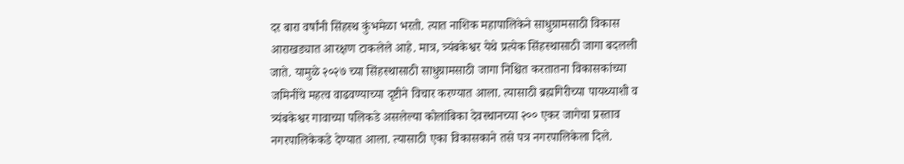दर बारा वर्षांनी सिंहस्थ कुंभमेळा भरतो. त्यात नाशिक महापालिकेने साधुग्रामसाठी विकास आराखड्यात आरक्षण टाकलेले आहे. मात्र, त्र्यंबकेश्वर येथे प्रत्येक सिंहस्थासाठी जागा बदलली जाते. यामुळे २०२७ च्या सिंहस्थासाठी साधुग्रामसाठी जागा निश्चित करतातना विकासकांच्या जमिनींचे महत्व वाढवण्याच्या दृष्टीने विचार करण्यात आला. त्यासाठी ब्रह्मगिरीच्या पायथ्याशी व त्र्यंबकेश्वर गावाच्या पलिकडे असलेल्या कोलांबिका देवस्थानच्या २०० एकर जागेचा प्रस्ताव नगरपालिकेकडे देण्यात आला. त्यासाठी एका विकासकाने तसे पत्र नगरपालिकेला दिले.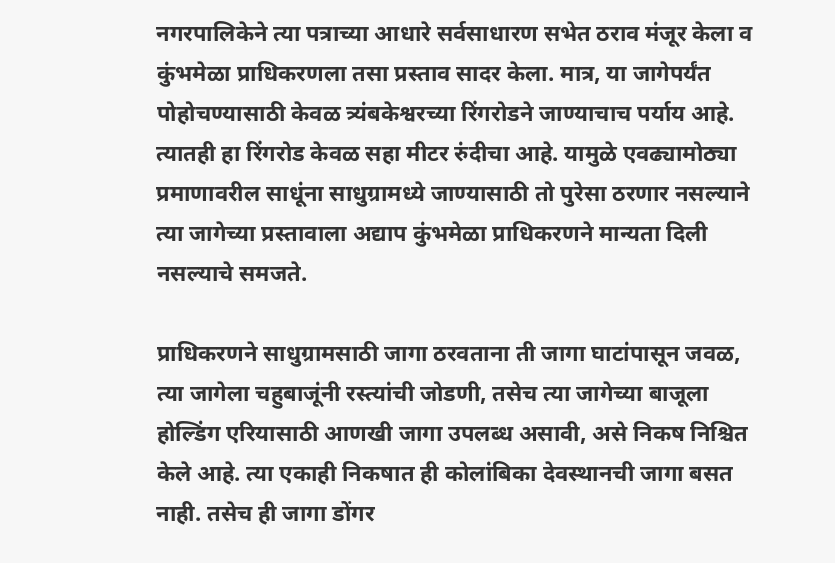नगरपालिकेने त्या पत्राच्या आधारे सर्वसाधारण सभेत ठराव मंजूर केला व कुंभमेळा प्राधिकरणला तसा प्रस्ताव सादर केला. मात्र, या जागेपर्यंत पोहोचण्यासाठी केवळ त्र्यंबकेश्वरच्या रिंगरोडने जाण्याचाच पर्याय आहे. त्यातही हा रिंगरोड केवळ सहा मीटर रुंदीचा आहे. यामुळे एवढ्यामोठ्या प्रमाणावरील साधूंना साधुग्रामध्ये जाण्यासाठी तो पुरेसा ठरणार नसल्याने त्या जागेच्या प्रस्तावाला अद्याप कुंभमेळा प्राधिकरणने मान्यता दिली नसल्याचे समजते.

प्राधिकरणने साधुग्रामसाठी जागा ठरवताना ती जागा घाटांपासून जवळ, त्या जागेला चहुबाजूंनी रस्त्यांची जोडणी, तसेच त्या जागेच्या बाजूला होल्डिंग एरियासाठी आणखी जागा उपलब्ध असावी, असे निकष निश्चित केले आहे. त्या एकाही निकषात ही कोलांबिका देवस्थानची जागा बसत नाही. तसेच ही जागा डोंगर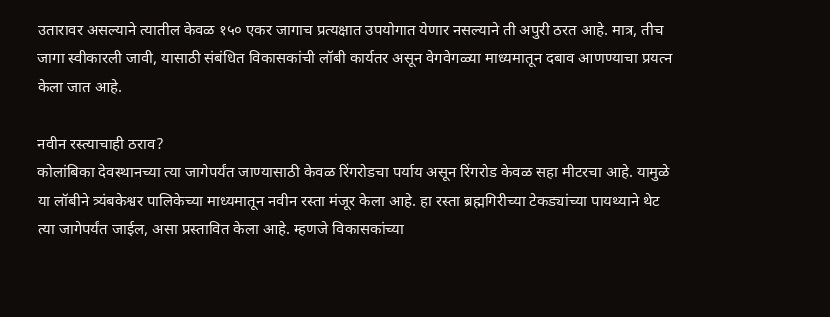उतारावर असल्याने त्यातील केवळ १५० एकर जागाच प्रत्यक्षात उपयोगात येणार नसल्याने ती अपुरी ठरत आहे. मात्र, तीच जागा स्वीकारली जावी, यासाठी संबंधित विकासकांची लॉबी कार्यतर असून वेगवेगळ्या माध्यमातून दबाव आणण्याचा प्रयत्न केला जात आहे.

नवीन रस्त्याचाही ठराव?
कोलांबिका देवस्थानच्या त्या जागेपर्यंत जाण्यासाठी केवळ रिंगरोडचा पर्याय असून रिंगरोड केवळ सहा मीटरचा आहे. यामुळे या लॉबीने त्र्यंबकेश्वर पालिकेच्या माध्यमातून नवीन रस्ता मंजूर केला आहे. हा रस्ता ब्रह्मगिरीच्या टेकड्यांच्या पायथ्याने थेट त्या जागेपर्यंत जाईल, असा प्रस्तावित केला आहे. म्हणजे विकासकांच्या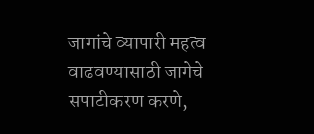जागांचे व्यापारी महत्व वाढवण्यासाठी जागेचे सपाटीकरण करणे,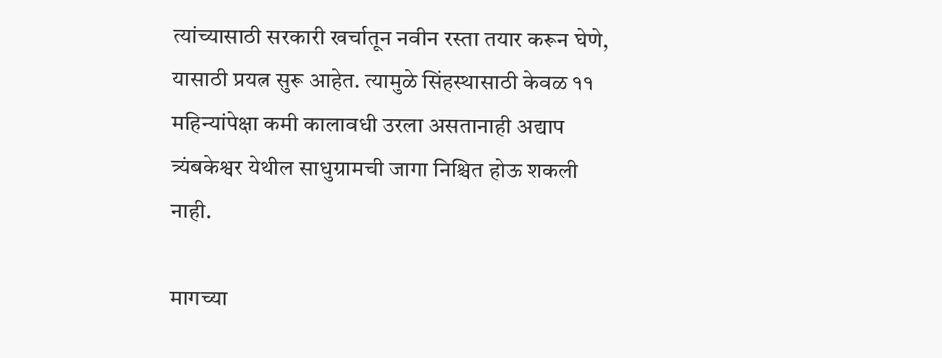त्यांच्यासाठी सरकारी खर्चातून नवीन रस्ता तयार करून घेणे, यासाठी प्रयत्न सुरू आहेत. त्यामुळे सिंहस्थासाठी केवळ ११ महिन्यांपेक्षा कमी कालावधी उरला असतानाही अद्याप त्र्यंबकेश्वर येथील साधुग्रामची जागा निश्चित होऊ शकली नाही.

मागच्या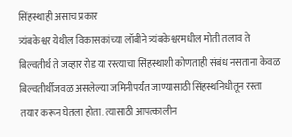सिंहस्थाही असाच प्रकार
त्र्यंबकेश्वर येथील विकासकांच्या लॉबीने त्र्यंबकेश्वरमधील मोती तलाव ते बिल्वतीर्थ ते जव्हार रोड या रस्त्याचा सिंहस्थाशी कोणताही संबंध नसताना केवळ बिल्वतीर्थीजवळ असलेल्या जमिनीपर्यंत जाण्यासाठी सिंहस्थनिधीतून रस्ता तयार करून घेतला होता. त्यासाठी आपत्कालीन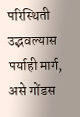परिस्थिती उद्भवल्यास पर्याही मार्ग, असे गोंडस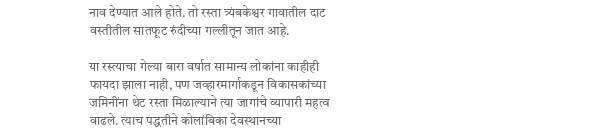नाव देण्यात आले होते. तो रस्ता त्र्यंबकेश्वर गावातील दाट वस्तीतील सातफूट रुंदीच्या गल्लीतून जात आहे.

या रस्त्याचा गेल्या बारा वर्षात सामान्य लोकांना काहीही फायदा झाला नाही, पण जव्हारमार्गाकडून विकासकांच्या जमिनींना थेट रस्ता मिळाल्याने त्या जागांचे व्यापारी महत्व वाढले. त्याच पद्धतीने कोलांबिका देवस्थानच्या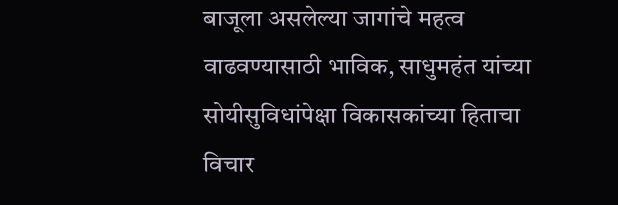बाजूला असलेल्या जागांचे महत्व वाढवण्यासाठी भाविक, साधुमहंत यांच्या सोयीसुविधांपेक्षा विकासकांच्या हिताचा विचार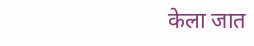केला जात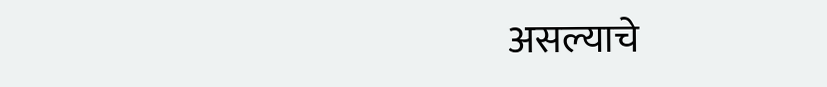असल्याचे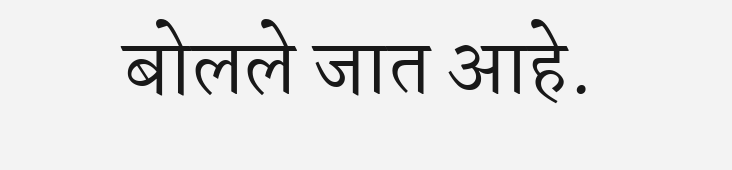बोलले जात आहे.